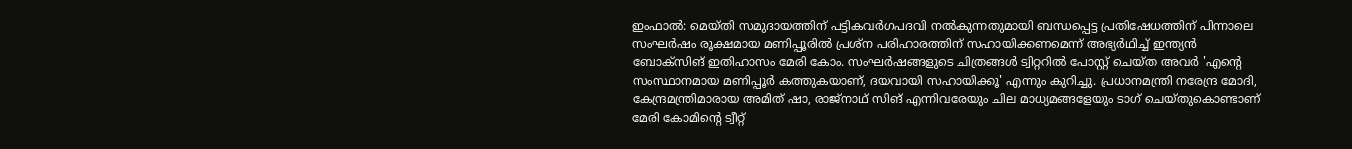ഇംഫാല്‍: മെയ്തി സമുദായത്തിന് പട്ടികവര്‍ഗപദവി നല്‍കുന്നതുമായി ബന്ധപ്പെട്ട പ്രതിഷേധത്തിന് പിന്നാലെ സംഘര്‍ഷം രൂക്ഷമായ മണിപ്പൂരില്‍ പ്രശ്‌ന പരിഹാരത്തിന്‌ സഹായിക്കണമെന്ന് അഭ്യര്‍ഥിച്ച് ഇന്ത്യന്‍ ബോക്‌സിങ് ഇതിഹാസം മേരി കോം. സംഘര്‍ഷങ്ങളുടെ ചിത്രങ്ങള്‍ ട്വിറ്ററില്‍ പോസ്റ്റ് ചെയ്ത അവര്‍ 'എന്റെ സംസ്ഥാനമായ മണിപ്പൂര്‍ കത്തുകയാണ്, ദയവായി സഹായിക്കൂ' എന്നും കുറിച്ചു. പ്രധാനമന്ത്രി നരേന്ദ്ര മോദി, കേന്ദ്രമന്ത്രിമാരായ അമിത് ഷാ, രാജ്‌നാഥ് സിങ് എന്നിവരേയും ചില മാധ്യമങ്ങളേയും ടാഗ് ചെയ്തുകൊണ്ടാണ് മേരി കോമിന്റെ ട്വീറ്റ്‌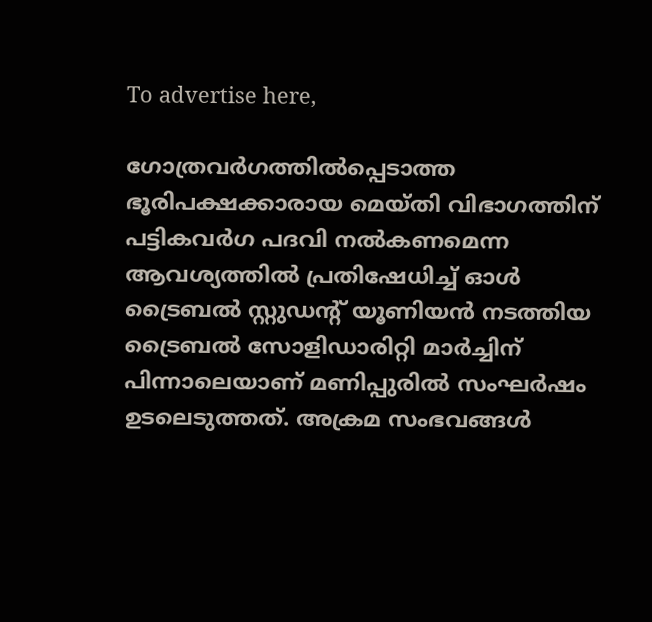To advertise here,

ഗോത്രവര്‍ഗത്തില്‍പ്പെടാത്ത ഭൂരിപക്ഷക്കാരായ മെയ്തി വിഭാഗത്തിന് പട്ടികവര്‍ഗ പദവി നല്‍കണമെന്ന ആവശ്യത്തില്‍ പ്രതിഷേധിച്ച് ഓള്‍ ട്രൈബല്‍ സ്റ്റുഡന്റ് യൂണിയന്‍ നടത്തിയ ട്രൈബല്‍ സോളിഡാരിറ്റി മാര്‍ച്ചിന് പിന്നാലെയാണ് മണിപ്പുരില്‍ സംഘര്‍ഷം ഉടലെടുത്തത്. അക്രമ സംഭവങ്ങള്‍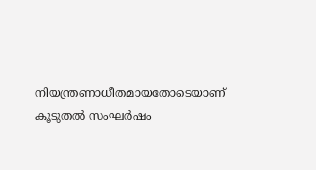നിയന്ത്രണാധീതമായതോടെയാണ് കൂടുതല്‍ സംഘര്‍ഷം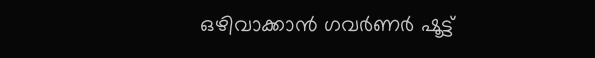ഒഴിവാക്കാന്‍ ഗവര്‍ണര്‍ ഷൂട്ട്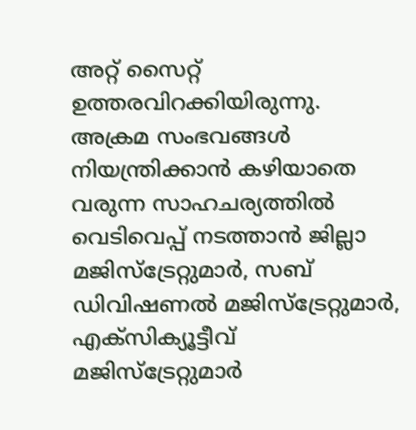അറ്റ് സൈറ്റ് ഉത്തരവിറക്കിയിരുന്നു. അക്രമ സംഭവങ്ങള്‍ നിയന്ത്രിക്കാന്‍ കഴിയാതെ വരുന്ന സാഹചര്യത്തില്‍ വെടിവെപ്പ് നടത്താന്‍ ജില്ലാ മജിസ്ട്രേറ്റുമാര്‍, സബ് ഡിവിഷണല്‍ മജിസ്ട്രേറ്റുമാര്‍, എക്സിക്യൂട്ടീവ് മജിസ്ട്രേറ്റുമാര്‍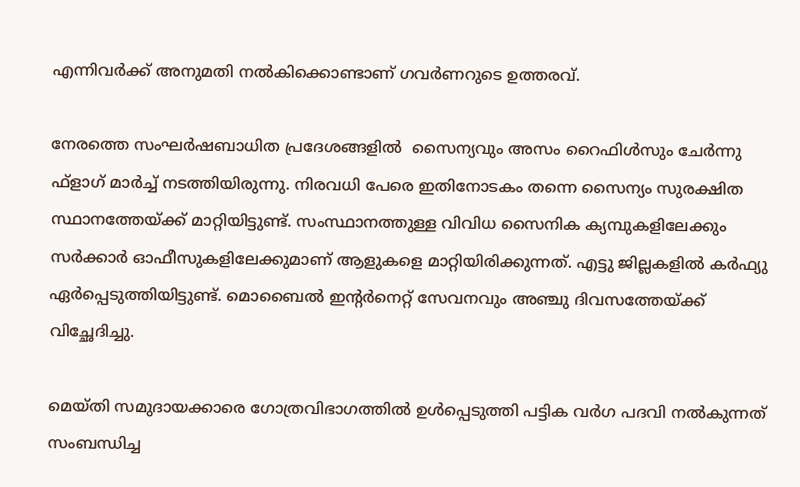എന്നിവര്‍ക്ക് അനുമതി നല്‍കിക്കൊണ്ടാണ് ഗവര്‍ണറുടെ ഉത്തരവ്.

നേരത്തെ സംഘര്‍ഷബാധിത പ്രദേശങ്ങളില്‍  സൈന്യവും അസം റൈഫിള്‍സും ചേര്‍ന്നു ഫ്‌ളാഗ് മാര്‍ച്ച് നടത്തിയിരുന്നു. നിരവധി പേരെ ഇതിനോടകം തന്നെ സൈന്യം സുരക്ഷിത സ്ഥാനത്തേയ്ക്ക് മാറ്റിയിട്ടുണ്ട്. സംസ്ഥാനത്തുള്ള വിവിധ സൈനിക ക്യമ്പുകളിലേക്കും സര്‍ക്കാര്‍ ഓഫീസുകളിലേക്കുമാണ് ആളുകളെ മാറ്റിയിരിക്കുന്നത്. എട്ടു ജില്ലകളില്‍ കര്‍ഫ്യു ഏര്‍പ്പെടുത്തിയിട്ടുണ്ട്. മൊബൈല്‍ ഇന്റര്‍നെറ്റ് സേവനവും അഞ്ചു ദിവസത്തേയ്ക്ക് വിച്ഛേദിച്ചു.

മെയ്തി സമുദായക്കാരെ ഗോത്രവിഭാഗത്തില്‍ ഉള്‍പ്പെടുത്തി പട്ടിക വര്‍ഗ പദവി നല്‍കുന്നത് സംബന്ധിച്ച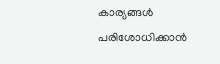കാര്യങ്ങള്‍ പരിശോധിക്കാന്‍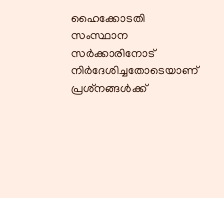ഹൈക്കോടതി സംസ്ഥാന സര്‍ക്കാരിനോട് നിര്‍ദേശിച്ചതോടെയാണ് പ്രശ്‌നങ്ങള്‍ക്ക്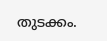തുടക്കം.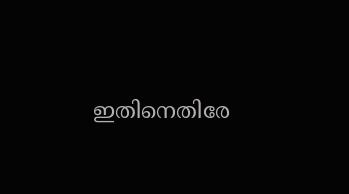ഇതിനെതിരേ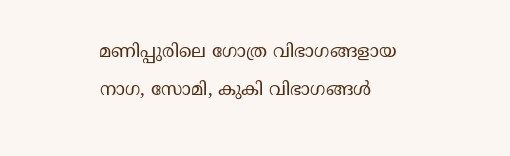മണിപ്പുരിലെ ഗോത്ര വിഭാഗങ്ങളായ നാഗ, സോമി, കുകി വിഭാഗങ്ങള്‍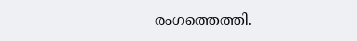രംഗത്തെത്തി.